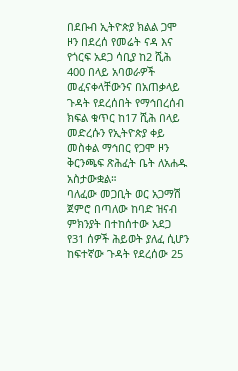በደቡብ ኢትዮጵያ ክልል ጋሞ ዞን በደረሰ የመሬት ናዳ እና የጎርፍ አደጋ ሳቢያ ከ2 ሺሕ 400 በላይ አባወራዎች መፈናቀላቸውንና በአጠቃላይ ጉዳት የደረሰበት የማኅበረሰብ ክፍል ቁጥር ከ17 ሺሕ በላይ መድረሱን የኢትዮጵያ ቀይ መስቀል ማኅበር የጋሞ ዞን ቅርንጫፍ ጽሕፈት ቤት ለአሐዱ አስታውቋል።
ባለፈው መጋቢት ወር አጋማሽ ጀምሮ በጣለው ከባድ ዝናብ ምክንያት በተከሰተው አደጋ የ31 ሰዎች ሕይወት ያለፈ ሲሆን ከፍተኛው ጉዳት የደረሰው 25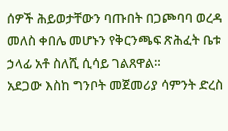ሰዎች ሕይወታቸውን ባጡበት በጋጮባባ ወረዳ መለስ ቀበሌ መሆኑን የቅርንጫፍ ጽሕፈት ቤቱ ኃላፊ አቶ ስለሺ ሲሳይ ገልጸዋል።
አደጋው እስከ ግንቦት መጀመሪያ ሳምንት ድረስ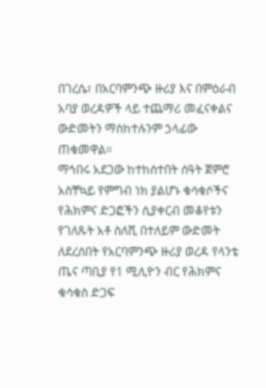በገረሴ፣ በአርባምንጭ ዙሪያ እና በምዕራብ አባያ ወረዳዎች ላይ ተጨማሪ መፈናቀልና ውድመትን ማስከተሉንም ኃላፊው ጠቁመዋል።
ማኅበሩ አደጋው ከተከሰተበት ሰዓት ጀምሮ አስቸኳይ የምግብ ነክ ያልሆኑ ቁሳቁሶችና የሕክምና ድጋፎችን ሲያቀርብ መቆየቱን የገለጹት አቶ ስለሺ በተለይም ውድመት ለደረሰበት የአርባምንጭ ዙሪያ ወረዳ የላንቴ ጤና ጣቢያ የ1 ሚሊዮን ብር የሕክምና ቁሳቁስ ድጋፍ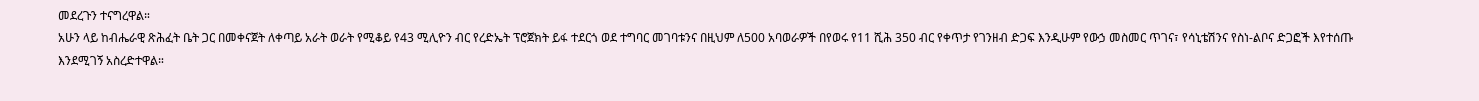መደረጉን ተናግረዋል።
አሁን ላይ ከብሔራዊ ጽሕፈት ቤት ጋር በመቀናጀት ለቀጣይ አራት ወራት የሚቆይ የ43 ሚሊዮን ብር የረድኤት ፕሮጀክት ይፋ ተደርጎ ወደ ተግባር መገባቱንና በዚህም ለ500 አባወራዎች በየወሩ የ11 ሺሕ 350 ብር የቀጥታ የገንዘብ ድጋፍ እንዲሁም የውኃ መስመር ጥገና፣ የሳኒቴሽንና የስነ-ልቦና ድጋፎች እየተሰጡ እንደሚገኝ አስረድተዋል።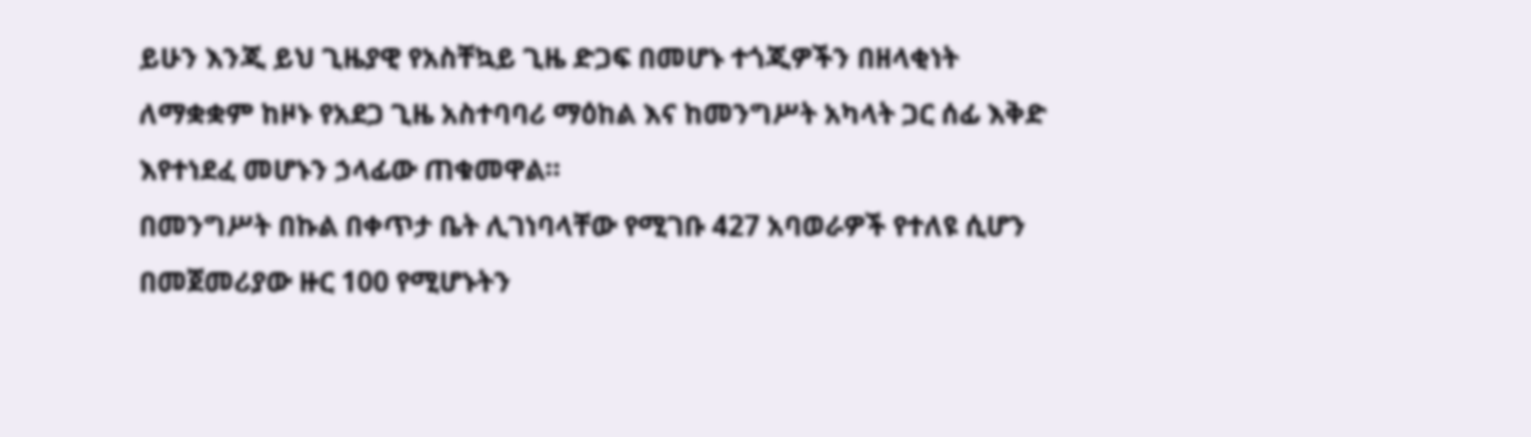ይሁን እንጂ ይህ ጊዜያዊ የአስቸኳይ ጊዜ ድጋፍ በመሆኑ ተጎጂዎችን በዘላቂነት ለማቋቋም ከዞኑ የአደጋ ጊዜ አስተባባሪ ማዕከል እና ከመንግሥት አካላት ጋር ሰፊ እቅድ እየተነደፈ መሆኑን ኃላፊው ጠቁመዋል።
በመንግሥት በኩል በቀጥታ ቤት ሊገነባላቸው የሚገቡ 427 አባወራዎች የተለዩ ሲሆን በመጀመሪያው ዙር 100 የሚሆኑትን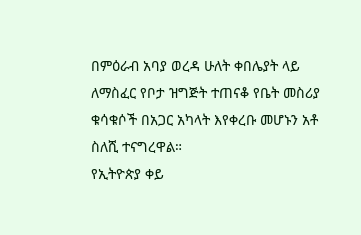በምዕራብ አባያ ወረዳ ሁለት ቀበሌያት ላይ ለማስፈር የቦታ ዝግጅት ተጠናቆ የቤት መስሪያ ቁሳቁሶች በአጋር አካላት እየቀረቡ መሆኑን አቶ ስለሺ ተናግረዋል።
የኢትዮጵያ ቀይ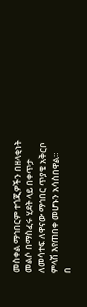መስቀል ማኅበርም ተጎጂዎችን በዘላቂነት መልሶ በማስፈሩ ሂደት ላይ በቀጥታ ለመሳተፍ ለዋናው ማኅበር ጥያቄ አቅርቦ ምላሽ እየጠበቀ መሆኑን አሳስበዋል።
በ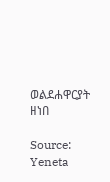ወልደሐዋርያት ዘነበ

Source: Yeneta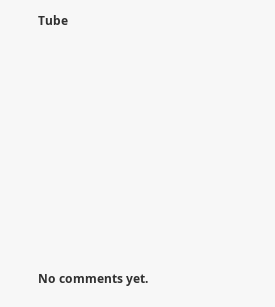Tube









No comments yet.